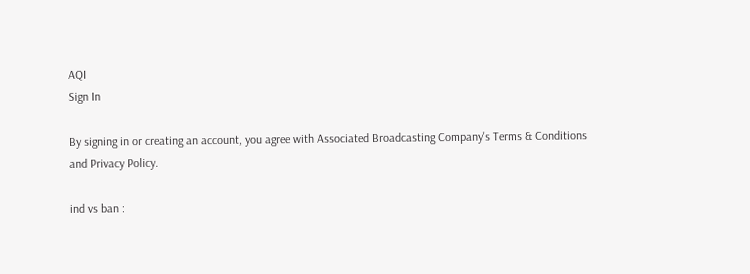AQI
Sign In

By signing in or creating an account, you agree with Associated Broadcasting Company's Terms & Conditions and Privacy Policy.

ind vs ban :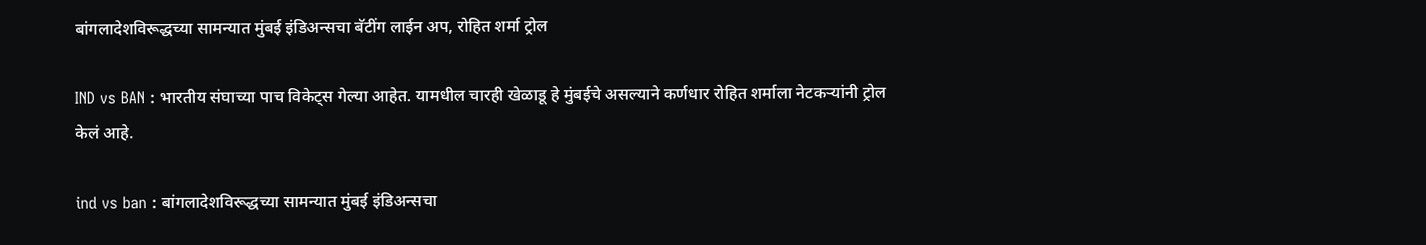बांगलादेशविरूद्धच्या सामन्यात मुंबई इंडिअन्सचा बॅटींग लाईन अप, रोहित शर्मा ट्रोल

IND vs BAN : भारतीय संघाच्या पाच विकेट्स गेल्या आहेत. यामधील चारही खेळाडू हे मुंबईचे असल्याने कर्णधार रोहित शर्माला नेटकऱ्यांनी ट्रोल केलं आहे.

ind vs ban : बांगलादेशविरूद्धच्या सामन्यात मुंबई इंडिअन्सचा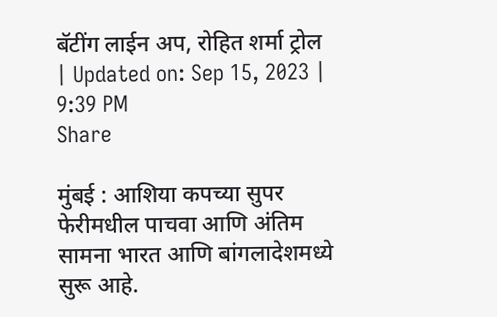बॅटींग लाईन अप, रोहित शर्मा ट्रोल
| Updated on: Sep 15, 2023 | 9:39 PM
Share

मुंबई : आशिया कपच्या सुपर फेरीमधील पाचवा आणि अंतिम सामना भारत आणि बांगलादेशमध्ये सुरू आहे.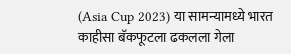(Asia Cup 2023) या सामन्यामध्ये भारत काहीसा बॅकफूटला ढकलला गेला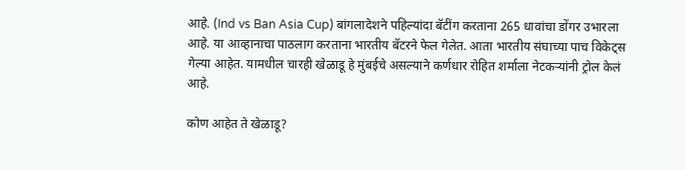आहे. (Ind vs Ban Asia Cup) बांगलादेशने पहिल्यांदा बॅटींग करताना 265 धावांचा डोंगर उभारला आहे. या आव्हानाचा पाठलाग करताना भारतीय बॅटरने फेल गेलेत. आता भारतीय संघाच्या पाच विकेट्स गेल्या आहेत. यामधील चारही खेळाडू हे मुंबईचे असल्याने कर्णधार रोहित शर्माला नेटकऱ्यांनी ट्रोल केलं आहे.

कोण आहेत ते खेळाडू?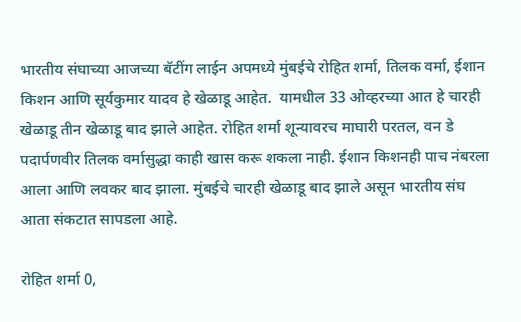भारतीय संघाच्या आजच्या बॅटींग लाईन अपमध्ये मुंबईचे रोहित शर्मा, तिलक वर्मा, ईशान किशन आणि सूर्यकुमार यादव हे खेळाडू आहेत.  यामधील 33 ओव्हरच्या आत हे चारही खेळाडू तीन खेळाडू बाद झाले आहेत. रोहित शर्मा शून्यावरच माघारी परतल, वन डे पदार्पणवीर तिलक वर्मासुद्धा काही खास करू शकला नाही. ईशान किशनही पाच नंबरला आला आणि लवकर बाद झाला. मुंबईचे चारही खेळाडू बाद झाले असून भारतीय संघ आता संकटात सापडला आहे.

रोहित शर्मा 0,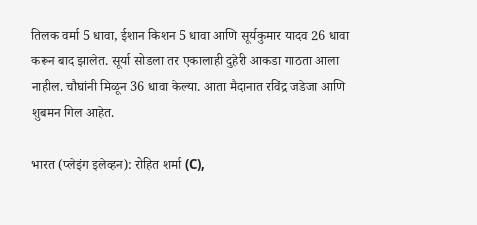तिलक वर्मा 5 धावा, ईशान किशन 5 धावा आणि सूर्यकुमार यादव 26 धावा करून बाद झालेत. सूर्या सोडला तर एकालाही दुहेरी आकडा गाठता आला नाहील. चौघांनी मिळून 36 धावा केल्या. आता मैदानात रविंद्र जडेजा आणि शुबमन गिल आहेत.

भारत (प्लेइंग इलेव्हन): रोहित शर्मा (C),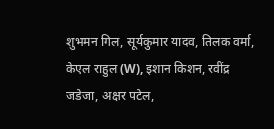शुभमन गिल, सूर्यकुमार यादव, तिलक वर्मा, केएल राहुल (W), इशान किशन, रवींद्र जडेजा, अक्षर पटेल,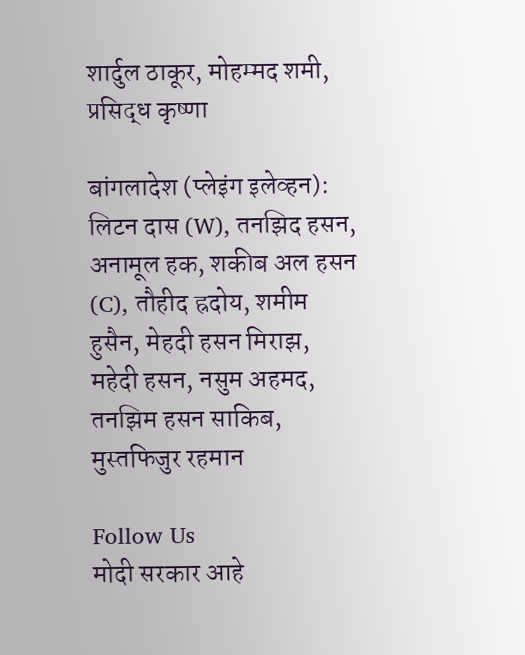शार्दुल ठाकूर, मोहम्मद शमी, प्रसिद्ध कृष्णा

बांगलादेश (प्लेइंग इलेव्हन): लिटन दास (W), तनझिद हसन, अनामूल हक, शकीब अल हसन (C), तौहीद ह्रदोय, शमीम हुसैन, मेहदी हसन मिराझ, महेदी हसन, नसुम अहमद, तनझिम हसन साकिब, मुस्तफिजुर रहमान

Follow Us
मोदी सरकार आहे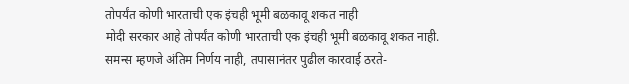तोपर्यंत कोणी भारताची एक इंचही भूमी बळकावू शकत नाही
मोदी सरकार आहे तोपर्यंत कोणी भारताची एक इंचही भूमी बळकावू शकत नाही.
समन्स म्हणजे अंतिम निर्णय नाही, तपासानंतर पुढील कारवाई ठरते-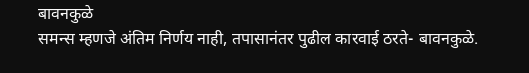बावनकुळे
समन्स म्हणजे अंतिम निर्णय नाही, तपासानंतर पुढील कारवाई ठरते- बावनकुळे.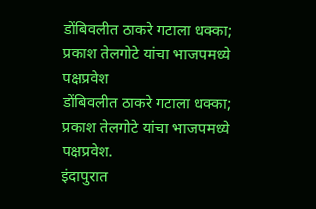डोंबिवलीत ठाकरे गटाला धक्का; प्रकाश तेलगोटे यांचा भाजपमध्ये पक्षप्रवेश
डोंबिवलीत ठाकरे गटाला धक्का; प्रकाश तेलगोटे यांचा भाजपमध्ये पक्षप्रवेश.
इंदापुरात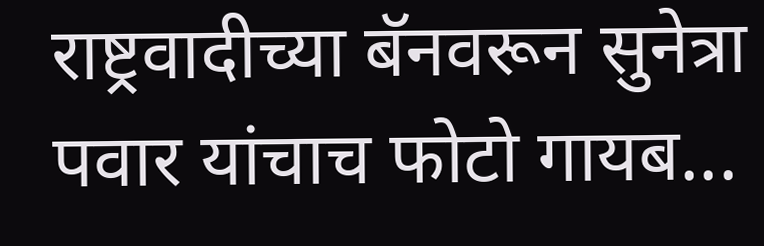राष्ट्रवादीच्या बॅनवरून सुनेत्रा पवार यांचाच फोटो गायब...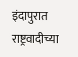इंदापुरात राष्ट्रवादीच्या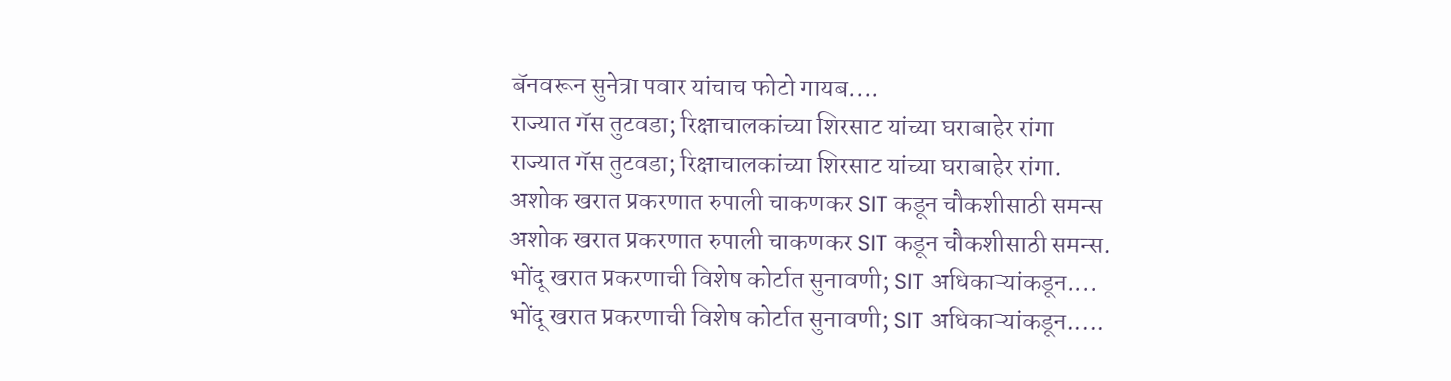बॅनवरून सुनेत्रा पवार यांचाच फोटो गायब....
राज्यात गॅस तुटवडा; रिक्षाचालकांच्या शिरसाट यांच्या घराबाहेर रांगा
राज्यात गॅस तुटवडा; रिक्षाचालकांच्या शिरसाट यांच्या घराबाहेर रांगा.
अशोक खरात प्रकरणात रुपाली चाकणकर SIT कडून चौकशीसाठी समन्स
अशोक खरात प्रकरणात रुपाली चाकणकर SIT कडून चौकशीसाठी समन्स.
भोंदू खरात प्रकरणाची विशेष कोर्टात सुनावणी; SIT अधिकाऱ्यांकडून....
भोंदू खरात प्रकरणाची विशेष कोर्टात सुनावणी; SIT अधिकाऱ्यांकडून.....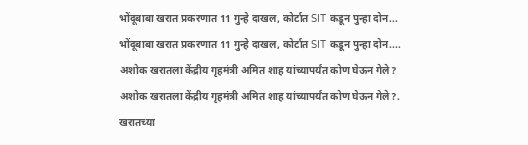भोंदूबाबा खरात प्रकरणात 11 गुन्हे दाखल, कोर्टात SIT कडून पुन्हा दोन...
भोंदूबाबा खरात प्रकरणात 11 गुन्हे दाखल, कोर्टात SIT कडून पुन्हा दोन....
अशोक खरातला केंद्रीय गृहमंत्री अमित शाह यांच्यापर्यंत कोण घेऊन गेले?
अशोक खरातला केंद्रीय गृहमंत्री अमित शाह यांच्यापर्यंत कोण घेऊन गेले?.
खरातच्या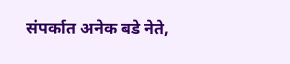संपर्कात अनेक बडे नेते,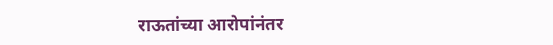राऊतांच्या आरोपांनंतर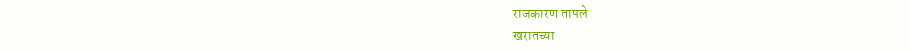राजकारण तापले
खरातच्या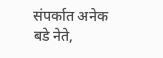संपर्कात अनेक बडे नेते,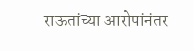राऊतांच्या आरोपांनंतर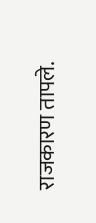राजकारण तापले.